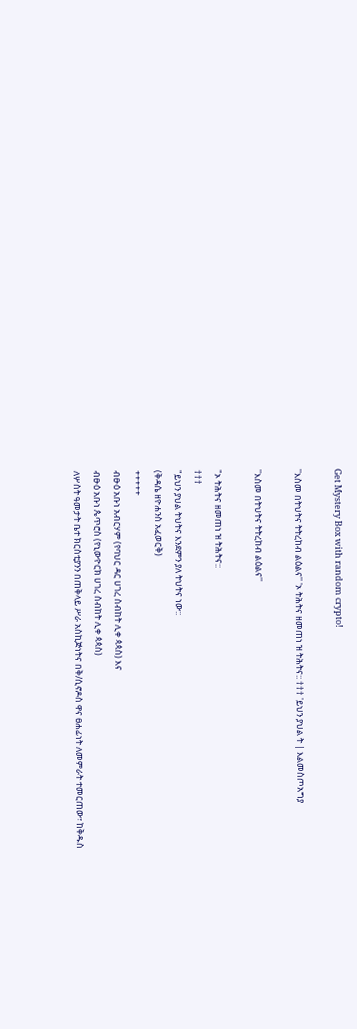Get Mystery Box with random crypto!

''እስመ በትህትና ትትረከብ ልዕልና'' 'ኦ ትሕትና ዘመጠነ ዝ ትሕትና:: ††† 'ይህን ያህል ት | እልመስጦአግያ

''እስመ በትህትና ትትረከብ ልዕልና''

"ኦ ትሕትና ዘመጠነ ዝ ትሕትና::
†††
"ይህን ያህል ትህትና እንደምን ያለ ትህትና ነው::
(ቅዳሴ ዘዮሐንስ አፈወርቅ)
+++++
ብፁዕ አቡነ አብርሃም (የባህር ዳር ሀገረ ስብከት ሊቀ ጳጳስ) እና
ብፁዕ አቡነ ጴጥሮስ (የኒውዮርክ ሀገረ ስብከት ሊቀ ጳጳስ)
ለሦስት ዓመታት ቤተ ክርስቲያንን በጠቅላይ ሥራ አስኪጅነትና በቅ/ሲኖዶስ ዋና ፀሐፊነት ለመምራት ተመርጠው፣ ከቅዱስ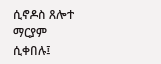ሲኖዶስ ጸሎተ ማርያም ሲቀበሉ፤